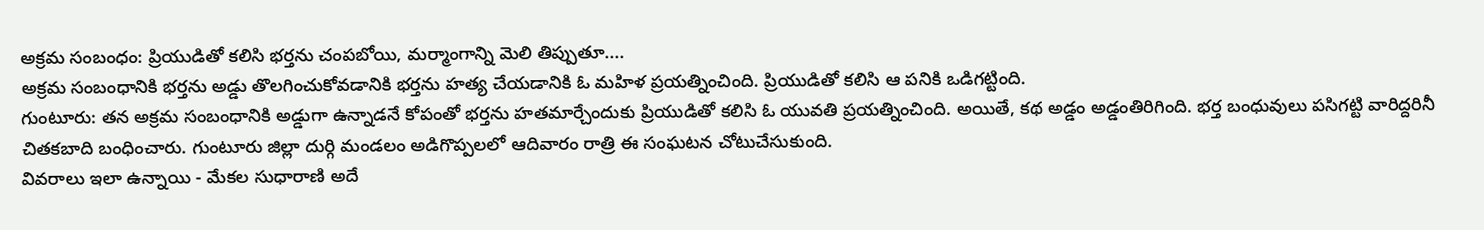అక్రమ సంబంధం: ప్రియుడితో కలిసి భర్తను చంపబోయి, మర్మాంగాన్ని మెలి తిప్పుతూ....
అక్రమ సంబంధానికి భర్తను అడ్డు తొలగించుకోవడానికి భర్తను హత్య చేయడానికి ఓ మహిళ ప్రయత్నించింది. ప్రియుడితో కలిసి ఆ పనికి ఒడిగట్టింది.
గుంటూరు: తన అక్రమ సంబంధానికి అడ్డుగా ఉన్నాడనే కోపంతో భర్తను హతమార్చేందుకు ప్రియుడితో కలిసి ఓ యువతి ప్రయత్నించింది. అయితే, కథ అడ్డం అడ్డంతిరిగింది. భర్త బంధువులు పసిగట్టి వారిద్దరినీ చితకబాది బంధించారు. గుంటూరు జిల్లా దుర్గి మండలం అడిగొప్పలలో ఆదివారం రాత్రి ఈ సంఘటన చోటుచేసుకుంది.
వివరాలు ఇలా ఉన్నాయి - మేకల సుధారాణి అదే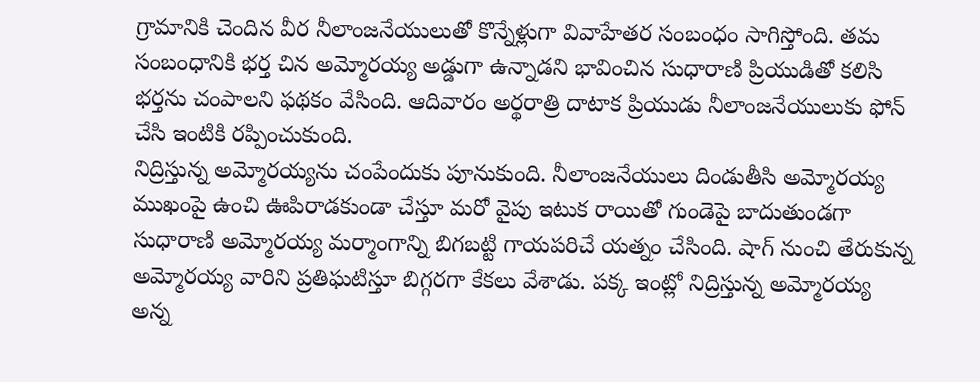గ్రామానికి చెందిన వీర నీలాంజనేయులుతో కొన్నేళ్లుగా వివాహేతర సంబంధం సాగిస్తోంది. తమ సంబంధానికి భర్త చిన అమ్మోరయ్య అడ్డుగా ఉన్నాడని భావించిన సుధారాణి ప్రియుడితో కలిసి భర్తను చంపాలని ఫథకం వేసింది. ఆదివారం అర్థరాత్రి దాటాక ప్రియుడు నీలాంజనేయులుకు ఫోన్ చేసి ఇంటికి రప్పించుకుంది.
నిద్రిస్తున్న అమ్మోరయ్యను చంపేందుకు పూనుకుంది. నీలాంజనేయులు దిండుతీసి అమ్మోరయ్య ముఖంపై ఉంచి ఊపిరాడకుండా చేస్తూ మరో వైపు ఇటుక రాయితో గుండెపై బాదుతుండగా సుధారాణి అమ్మోరయ్య మర్మాంగాన్ని బిగబట్టి గాయపరిచే యత్నం చేసింది. షాగ్ నుంచి తేరుకున్న అమ్మోరయ్య వారిని ప్రతిఘటిస్తూ బిగ్గరగా కేకలు వేశాడు. పక్క ఇంట్లో నిద్రిస్తున్న అమ్మోరయ్య అన్న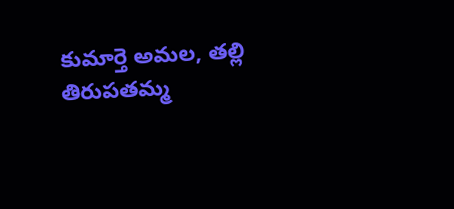కుమార్తె అమల, తల్లి తిరుపతమ్మ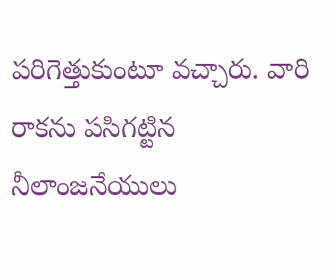పరిగెత్తుకుంటూ వచ్చారు. వారి రాకను పసిగట్టిన నీలాంజనేయులు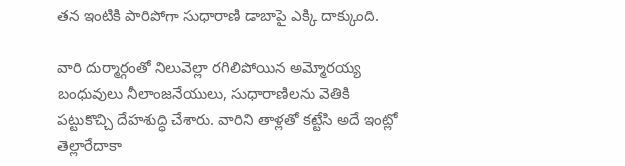తన ఇంటికి పారిపోగా సుధారాణి డాబాపై ఎక్కి దాక్కుంది.

వారి దుర్మార్గంతో నిలువెల్లా రగిలిపోయిన అమ్మోరయ్య బంధువులు నీలాంజనేయులు, సుధారాణిలను వెతికి పట్టుకొచ్చి దేహశుద్ధి చేశారు. వారిని తాళ్లతో కట్టేసి అదే ఇంట్లో తెల్లారేదాకా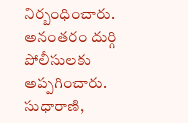నిర్బంధించారు. అనంతరం దుర్గి పోలీసులకు అప్పగించారు. సుధారాణి,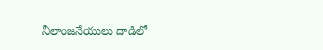నీలాంజనేయులు దాడిలో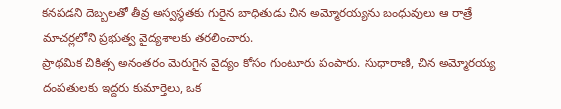కనపడని దెబ్బలతో తీవ్ర అస్వస్థతకు గురైన బాధితుడు చిన అమ్మోరయ్యను బంధువులు ఆ రాత్రే మాచర్లలోని ప్రభుత్వ వైద్యశాలకు తరలించారు.
ప్రాథమిక చికిత్స అనంతరం మెరుగైన వైద్యం కోసం గుంటూరు పంపారు. సుధారాణి, చిన అమ్మోరయ్య దంపతులకు ఇద్దరు కుమార్తెలు, ఒక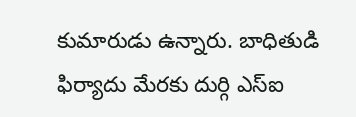కుమారుడు ఉన్నారు. బాధితుడి ఫిర్యాదు మేరకు దుర్గి ఎస్ఐ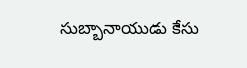సుబ్బానాయుడు కేసు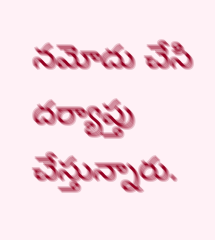నమోదు చేసి దర్యాప్తు చేస్తున్నారు.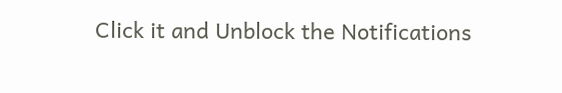Click it and Unblock the Notifications